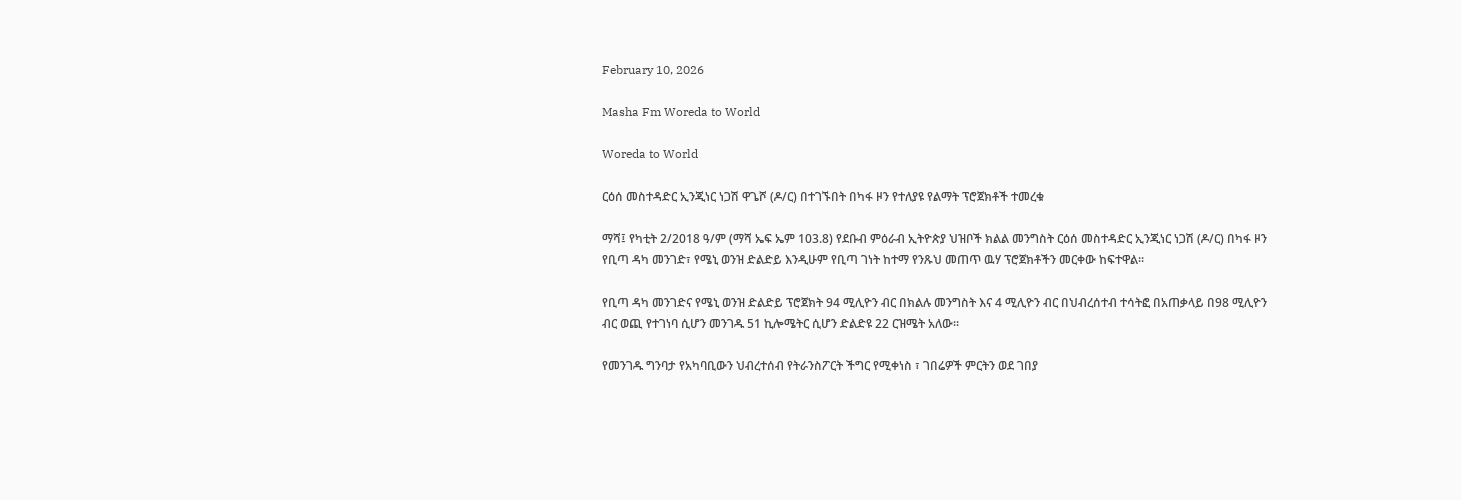February 10, 2026

Masha Fm Woreda to World

Woreda to World

ርዕሰ መስተዳድር ኢንጂነር ነጋሽ ዋጌሾ (ዶ/ር) በተገኙበት በካፋ ዞን የተለያዩ የልማት ፕሮጀክቶች ተመረቁ

ማሻ፤ የካቲት 2/2018 ዓ/ም (ማሻ ኤፍ ኤም 103.8) የደቡብ ምዕራብ ኢትዮጵያ ህዝቦች ክልል መንግስት ርዕሰ መስተዳድር ኢንጂነር ነጋሽ (ዶ/ር) በካፋ ዞን የቢጣ ዳካ መንገድ፣ የሜኒ ወንዝ ድልድይ እንዲሁም የቢጣ ገነት ከተማ የንጹህ መጠጥ ዉሃ ፕሮጀክቶችን መርቀው ከፍተዋል።

የቢጣ ዳካ መንገድና የሜኒ ወንዝ ድልድይ ፕሮጀክት 94 ሚሊዮን ብር በክልሉ መንግስት እና 4 ሚሊዮን ብር በህብረሰተብ ተሳትፎ በአጠቃላይ በ98 ሚሊዮን ብር ወጪ የተገነባ ሲሆን መንገዱ 51 ኪሎሜትር ሲሆን ድልድዩ 22 ርዝሜት አለው።

የመንገዱ ግንባታ የአካባቢውን ህብረተሰብ የትራንስፖርት ችግር የሚቀነስ ፣ ገበሬዎች ምርትን ወደ ገበያ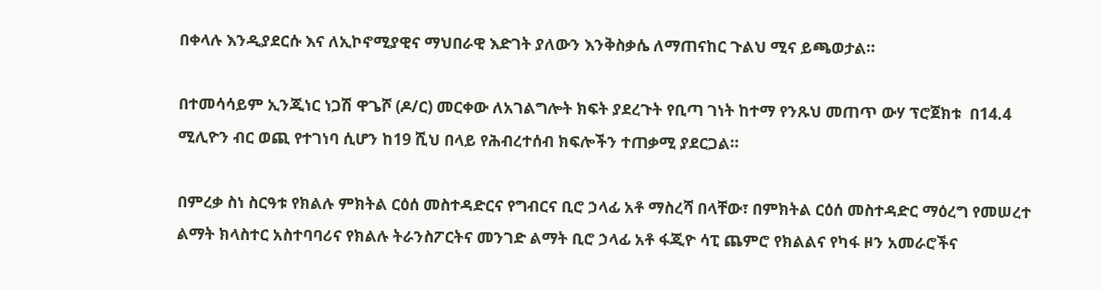በቀላሉ እንዲያደርሱ እና ለኢኮኖሚያዊና ማህበራዊ እድገት ያለውን እንቅስቃሴ ለማጠናከር ጉልህ ሚና ይጫወታል።

በተመሳሳይም ኢንጂነር ነጋሽ ዋጌሾ (ዶ/ር) መርቀው ለአገልግሎት ክፍት ያደረጉት የቢጣ ገነት ከተማ የንጹህ መጠጥ ውሃ ፕሮጀክቱ  በ14.4 ሚሊዮን ብር ወጪ የተገነባ ሲሆን ከ19 ሺህ በላይ የሕብረተሰብ ክፍሎችን ተጠቃሚ ያደርጋል።

በምረቃ ስነ ስርዓቱ የክልሉ ምክትል ርዕሰ መስተዳድርና የግብርና ቢሮ ኃላፊ አቶ ማስረሻ በላቸው፣ በምክትል ርዕሰ መስተዳድር ማዕረግ የመሠረተ ልማት ክላስተር አስተባባሪና የክልሉ ትራንስፖርትና መንገድ ልማት ቢሮ ኃላፊ አቶ ፋጂዮ ሳፒ ጨምሮ የክልልና የካፋ ዞን አመራሮችና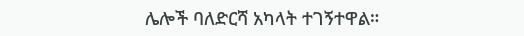ሌሎች ባለድርሻ አካላት ተገኝተዋል።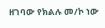ዘገባው የክልሉ መ/ኮ ነው